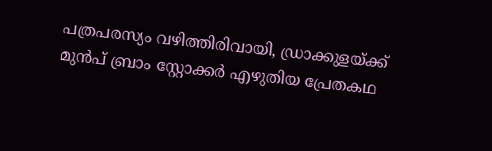പത്രപരസ്യം വഴിത്തിരിവായി, ഡ്രാക്കുളയ്ക്ക് മുൻപ് ബ്രാം സ്റ്റോക്കർ എഴുതിയ പ്രേതകഥ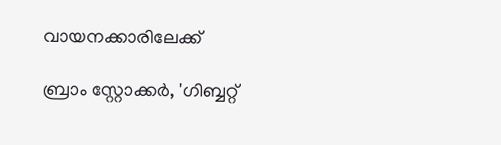വായനക്കാരിലേക്ക്

ബ്രാം സ്റ്റോക്കർ, 'ഗിബ്ബറ്റ്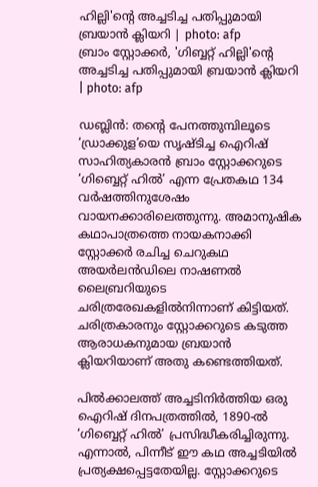ഹില്ലി'ന്റെ അച്ചടിച്ച പതിപ്പുമായി ബ്രയാൻ ക്ലിയറി | photo: afp
ബ്രാം സ്റ്റോക്കർ, 'ഗിബ്ബറ്റ് ഹില്ലി'ന്റെ അച്ചടിച്ച പതിപ്പുമായി ബ്രയാൻ ക്ലിയറി | photo: afp

ഡബ്ലിൻ: തന്റെ പേനത്തുമ്പിലൂടെ ‘ഡ്രാക്കുള’യെ സൃഷ്ടിച്ച ഐറിഷ് സാഹിത്യകാരൻ ബ്രാം സ്റ്റോക്കറുടെ ‘ഗിബ്ബെറ്റ് ഹിൽ’ എന്ന പ്രേതകഥ 134 വർഷത്തിനുശേഷം വായനക്കാരിലെത്തുന്നു. അമാനുഷിക കഥാപാത്രത്തെ നായകനാക്കി സ്റ്റോക്കർ രചിച്ച ചെറുകഥ അയർലൻഡിലെ നാഷണൽ ലൈബ്രറിയുടെ ചരിത്രരേഖകളിൽനിന്നാണ് കിട്ടിയത്. ചരിത്രകാരനും സ്റ്റോക്കറുടെ കടുത്ത ആരാധകനുമായ ബ്രയാൻ ക്ലിയറിയാണ് അതു കണ്ടെത്തിയത്.

പിൽക്കാലത്ത് അച്ചടിനിർത്തിയ ഒരു ഐറിഷ് ദിനപത്രത്തിൽ, 1890-ൽ ‘ഗിബ്ബെറ്റ് ഹിൽ’ പ്രസിദ്ധീകരിച്ചിരുന്നു. എന്നാൽ, പിന്നീട് ഈ കഥ അച്ചടിയിൽ പ്രത്യക്ഷപ്പെട്ടതേയില്ല. സ്റ്റോക്കറുടെ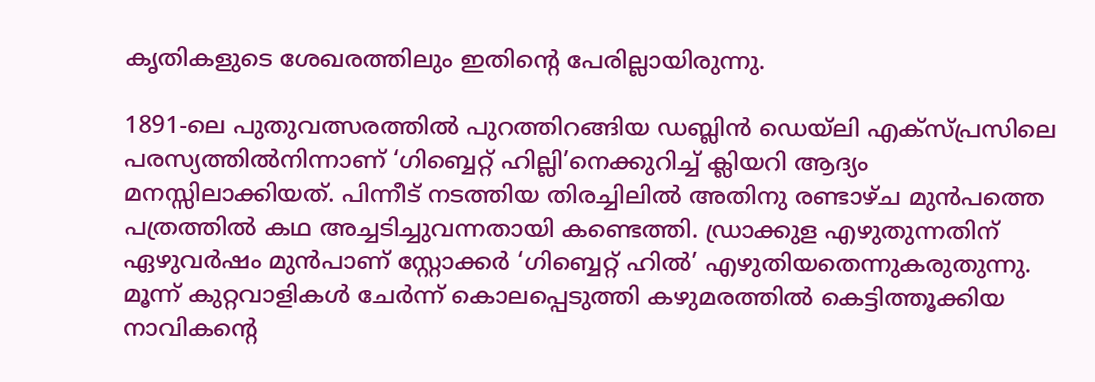കൃതികളുടെ ശേഖരത്തിലും ഇതിന്റെ പേരില്ലായിരുന്നു.

1891-ലെ പുതുവത്സരത്തിൽ പുറത്തിറങ്ങിയ ഡബ്ലിൻ ഡെയ്‌ലി എക്സ്‌പ്രസിലെ പരസ്യത്തിൽനിന്നാണ് ‘ഗിബ്ബെറ്റ് ഹില്ലി’നെക്കുറിച്ച് ക്ലിയറി ആദ്യം മനസ്സിലാക്കിയത്. പിന്നീട് നടത്തിയ തിരച്ചിലിൽ അതിനു രണ്ടാഴ്ച മുൻപത്തെ പത്രത്തിൽ കഥ അച്ചടിച്ചുവന്നതായി കണ്ടെത്തി. ഡ്രാക്കുള എഴുതുന്നതിന് ഏഴുവർഷം മുൻപാണ് സ്റ്റോക്കർ ‘ഗിബ്ബെറ്റ് ഹിൽ’ എഴുതിയതെന്നുകരുതുന്നു. മൂന്ന് കുറ്റവാളികൾ ചേർന്ന് കൊലപ്പെടുത്തി കഴുമരത്തിൽ കെട്ടിത്തൂക്കിയ നാവികന്റെ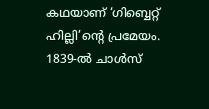കഥയാണ് ‘ഗിബ്ബെറ്റ് ഹില്ലി’ന്റെ പ്രമേയം. 1839-ൽ ചാൾസ്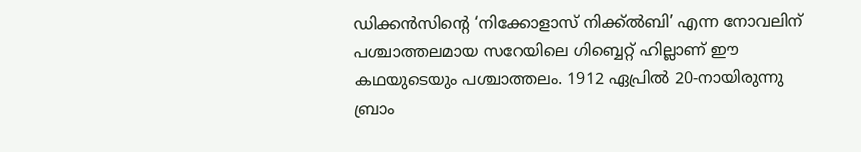ഡിക്കൻസിന്റെ ‘നിക്കോളാസ് നിക്ക്‌ൽബി’ എന്ന നോവലിന് പശ്ചാത്തലമായ സറേയിലെ ഗിബ്ബെറ്റ് ഹില്ലാണ് ഈ കഥയുടെയും പശ്ചാത്തലം. 1912 ഏപ്രിൽ 20-നായിരുന്നു ബ്രാം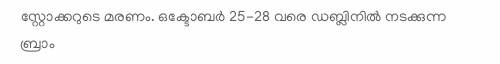സ്റ്റോക്കറുടെ മരണം. ഒക്ടോബർ 25-28 വരെ ഡബ്ലിനിൽ നടക്കുന്ന ബ്രാം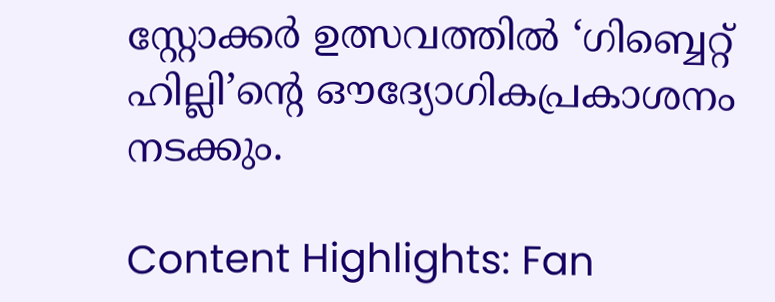സ്റ്റോക്കർ ഉത്സവത്തിൽ ‘ഗിബ്ബെറ്റ് ഹില്ലി’ന്റെ ഔദ്യോഗികപ്രകാശനം നടക്കും.

Content Highlights: Fan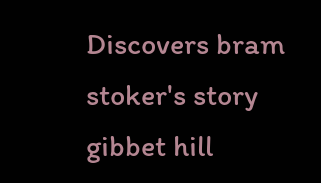Discovers bram stoker's story gibbet hill